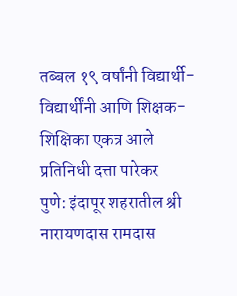तब्बल १९ वर्षांनी विद्यार्थी-विद्यार्थींनी आणि शिक्षक-शिक्षिका एकत्र आले
प्रतिनिधी दत्ता पारेकर
पुणे: इंदापूर शहरातील श्री नारायणदास रामदास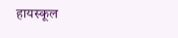हायस्कूल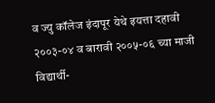व ज्यु कॉलेज इंदापूर येथे इयत्ता दहावी २००३-०४ व बारावी २००५-०६ च्या माजी विद्यार्थी-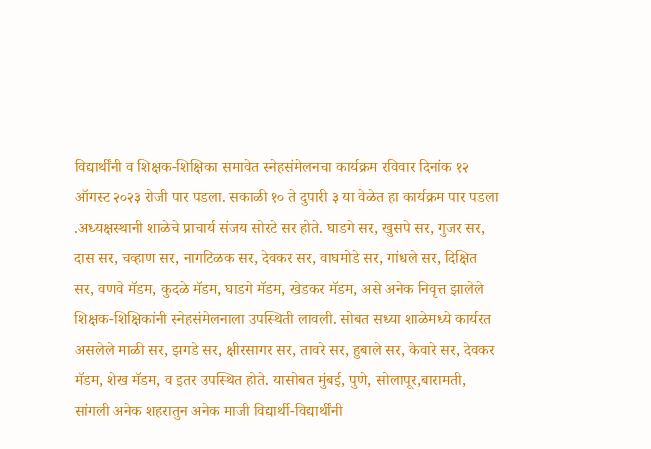विद्यार्थींनी व शिक्षक-शिक्षिका समावेत स्नेहसंमेलनचा कार्यक्रम रविवार दिनांक १२ ऑगस्ट २०२३ रोजी पार पडला. सकाळी १० ते दुपारी ३ या वेळेत हा कार्यक्रम पार पडला .अध्यक्षस्थानी शाळेचे प्राचार्य संजय सोरटे सर होते. घाडगे सर, खुसपे सर, गुजर सर, दास सर, चव्हाण सर, नागटिळक सर, देवकर सर, वाघमोडे सर, गांधले सर, दिक्षित सर, वणवे मॅडम, कुदळे मॅडम, घाडगे मॅडम, खेडकर मॅडम, असे अनेक निवृत्त झालेले शिक्षक-शिक्षिकांनी स्नेहसंमेलनाला उपस्थिती लावली. सोबत सध्या शाळेमध्ये कार्यरत असलेले माळी सर, झगडे सर, क्षीरसागर सर, तावरे सर, हुबाले सर, केवारे सर, देवकर मॅडम, शेख मॅडम, व इतर उपस्थित होते. यासोबत मुंबई, पुणे, सोलापूर,बारामती, सांगली अनेक शहरातुन अनेक माजी विद्यार्थी-विद्यार्थींनी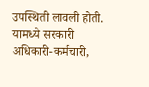उपस्थिती लावली होती. यामध्ये सरकारी अधिकारी-कर्मचारी,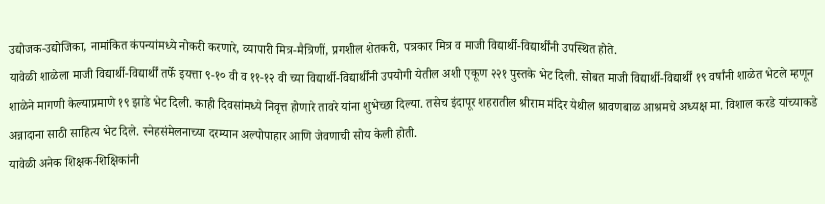उद्योजक-उद्योजिका, नामांकित कंपन्यांमध्ये नोकरी करणारे, व्यापारी मित्र-मैत्रिणीं, प्रगशील शेतकरी, पत्रकार मित्र व माजी विद्यार्थी-विद्यार्थींनी उपस्थित होते.
यावेळी शाळेला माजी विद्यार्थी-विद्यार्थीं तर्फे इयत्ता ९-१० वी व ११-१२ वी च्या विद्यार्थी-विद्यार्थींनी उपयोगी येतील अशी एकूण २२१ पुस्तके भेट दिली. सोबत माजी विद्यार्थी-विद्यार्थीं १९ वर्षांनी शाळेत भेटले म्हणून शाळेने मागणी केल्याप्रमाणे १९ झाडे भेट दिली. काही दिवसांमध्ये निवृत्त होणारे तावरे यांना शुभेच्छा दिल्या. तसेच इंदापूर शहरातील श्रीराम मंदिर येथील श्रावणबाळ आश्रमचे अध्यक्ष मा. विशाल करडे यांच्याकडे अन्नादाना साठी साहित्य भेट दिले. स्नेहसंमेलनाच्या दरम्यान अल्पोपाहार आणि जेवणाची सोय केली होती.
यावेळी अनेक शिक्षक-शिक्षिकांनी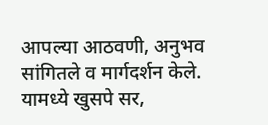आपल्या आठवणी, अनुभव सांगितले व मार्गदर्शन केले. यामध्ये खुसपे सर,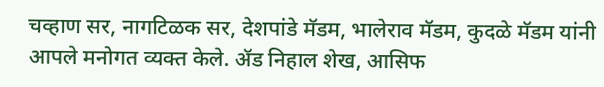चव्हाण सर, नागटिळक सर, देशपांडे मॅडम, भालेराव मॅडम, कुदळे मॅडम यांनी आपले मनोगत व्यक्त केले. ॲड निहाल शेख, आसिफ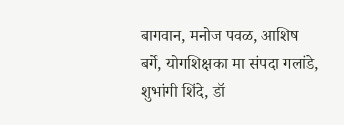बागवान, मनोज पवळ, आशिष बर्गे, योगशिक्षका मा संपदा गलांडे, शुभांगी शिंदे, डॉ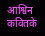आश्विन कवितके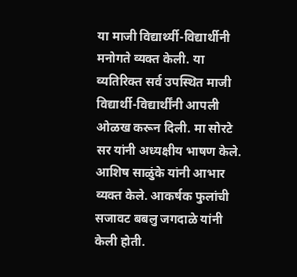या माजी विद्यार्थ्यी-विद्यार्थीनी मनोगते व्यक्त केली. या व्यतिरिक्त सर्व उपस्थित माजी विद्यार्थी-विद्यार्थींनी आपली ओळख करून दिली. मा सोरटे सर यांनी अध्यक्षीय भाषण केले. आशिष साळुंके यांनी आभार व्यक्त केले. आकर्षक फुलांची सजावट बबलु जगदाळे यांनी केली होती.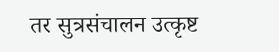तर सुत्रसंचालन उत्कृष्ट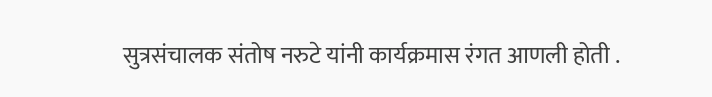सुत्रसंचालक संतोष नरुटे यांनी कार्यक्रमास रंगत आणली होती .